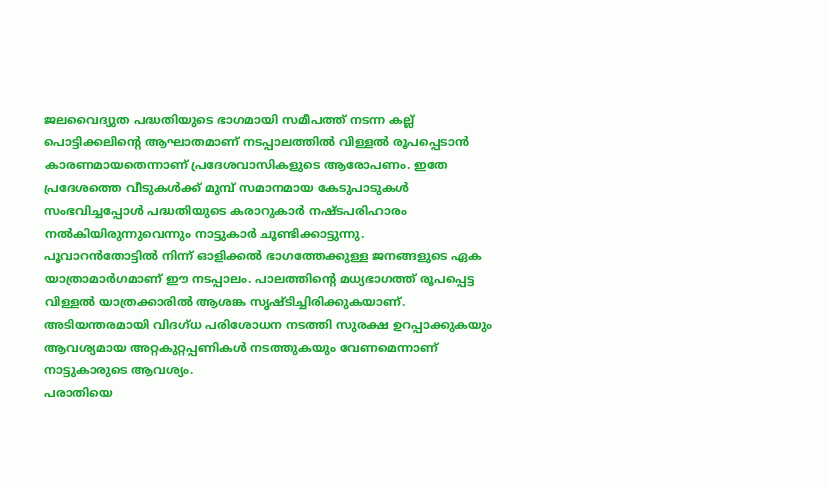ജലവൈദ്യുത പദ്ധതിയുടെ ഭാഗമായി സമീപത്ത് നടന്ന കല്ല് പൊട്ടിക്കലിന്റെ ആഘാതമാണ് നടപ്പാലത്തിൽ വിള്ളൽ രൂപപ്പെടാൻ കാരണമായതെന്നാണ് പ്രദേശവാസികളുടെ ആരോപണം. ഇതേ പ്രദേശത്തെ വീടുകൾക്ക് മുമ്പ് സമാനമായ കേടുപാടുകൾ സംഭവിച്ചപ്പോൾ പദ്ധതിയുടെ കരാറുകാർ നഷ്ടപരിഹാരം നൽകിയിരുന്നുവെന്നും നാട്ടുകാർ ചൂണ്ടിക്കാട്ടുന്നു.
പൂവാറൻതോട്ടിൽ നിന്ന് ഓളിക്കൽ ഭാഗത്തേക്കുള്ള ജനങ്ങളുടെ ഏക യാത്രാമാർഗമാണ് ഈ നടപ്പാലം. പാലത്തിന്റെ മധ്യഭാഗത്ത് രൂപപ്പെട്ട വിള്ളൽ യാത്രക്കാരിൽ ആശങ്ക സൃഷ്ടിച്ചിരിക്കുകയാണ്. അടിയന്തരമായി വിദഗ്ധ പരിശോധന നടത്തി സുരക്ഷ ഉറപ്പാക്കുകയും ആവശ്യമായ അറ്റകുറ്റപ്പണികൾ നടത്തുകയും വേണമെന്നാണ് നാട്ടുകാരുടെ ആവശ്യം.
പരാതിയെ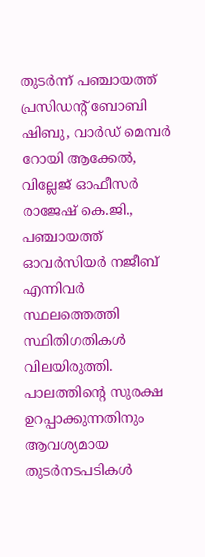തുടർന്ന് പഞ്ചായത്ത് പ്രസിഡന്റ് ബോബി ഷിബു, വാർഡ് മെമ്പർ റോയി ആക്കേൽ, വില്ലേജ് ഓഫീസർ രാജേഷ് കെ.ജി., പഞ്ചായത്ത് ഓവർസിയർ നജീബ് എന്നിവർ സ്ഥലത്തെത്തി സ്ഥിതിഗതികൾ വിലയിരുത്തി. പാലത്തിന്റെ സുരക്ഷ ഉറപ്പാക്കുന്നതിനും ആവശ്യമായ തുടർനടപടികൾ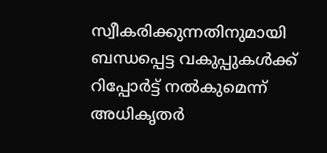സ്വീകരിക്കുന്നതിനുമായി ബന്ധപ്പെട്ട വകുപ്പുകൾക്ക് റിപ്പോർട്ട് നൽകുമെന്ന് അധികൃതർ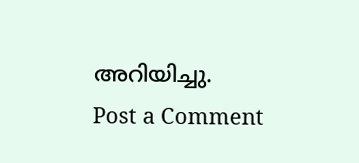അറിയിച്ചു.
Post a Comment